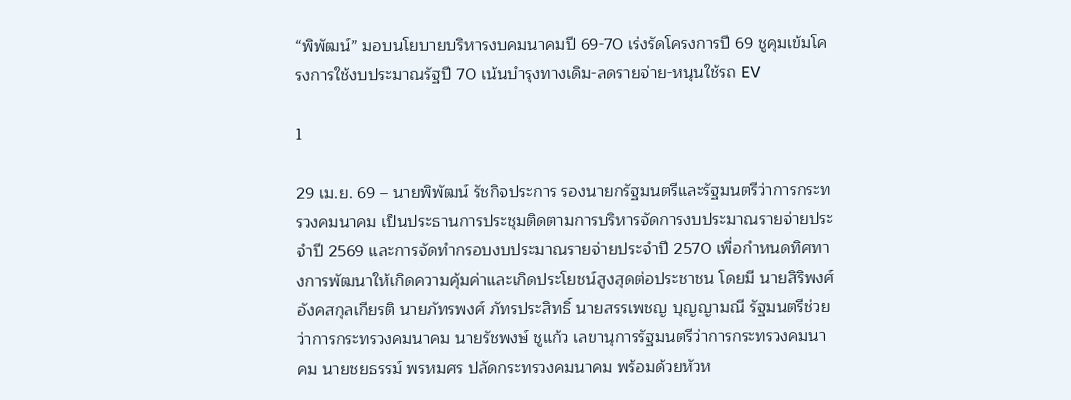“พิพัฒน์” มอบนโยบายบริหารงบคมนาคมปี 69-70 เร่งรัดโครงการปี 69 ชูคุมเข้มโครงการใช้งบประมาณรัฐปี 70 เน้นบำรุงทางเดิม-ลดรายจ่าย-หนุนใช้รถ EV

1

29 เม.ย. 69 – นายพิพัฒน์ รัชกิจประการ รองนายกรัฐมนตรีและรัฐมนตรีว่าการกระทรวงคมนาคม เป็นประธานการประชุมติดตามการบริหารจัดการงบประมาณรายจ่ายประจำปี 2569 และการจัดทำกรอบงบประมาณรายจ่ายประจำปี 2570 เพื่อกำหนดทิศทางการพัฒนาให้เกิดความคุ้มค่าและเกิดประโยชน์สูงสุดต่อประชาชน โดยมี นายสิริพงศ์ อังคสกุลเกียรติ นายภัทรพงศ์ ภัทรประสิทธิ์ นายสรรเพชญ บุญญามณี รัฐมนตรีช่วยว่าการกระทรวงคมนาคม นายรัชพงษ์ ชูแก้ว เลขานุการรัฐมนตรีว่าการกระทรวงคมนาคม นายชยธรรม์ พรหมศร ปลัดกระทรวงคมนาคม พร้อมด้วยหัวห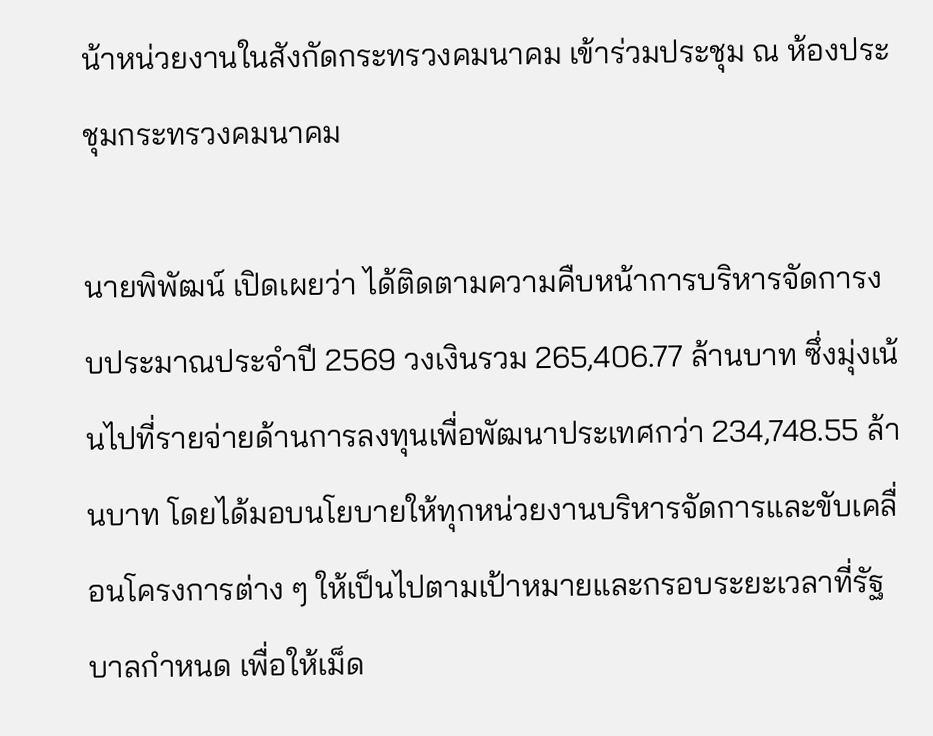น้าหน่วยงานในสังกัดกระทรวงคมนาคม เข้าร่วมประชุม ณ ห้องประชุมกระทรวงคมนาคม

นายพิพัฒน์ เปิดเผยว่า ได้ติดตามความคืบหน้าการบริหารจัดการงบประมาณประจำปี 2569 วงเงินรวม 265,406.77 ล้านบาท ซึ่งมุ่งเน้นไปที่รายจ่ายด้านการลงทุนเพื่อพัฒนาประเทศกว่า 234,748.55 ล้านบาท โดยได้มอบนโยบายให้ทุกหน่วยงานบริหารจัดการและขับเคลื่อนโครงการต่าง ๆ ให้เป็นไปตามเป้าหมายและกรอบระยะเวลาที่รัฐบาลกำหนด เพื่อให้เม็ด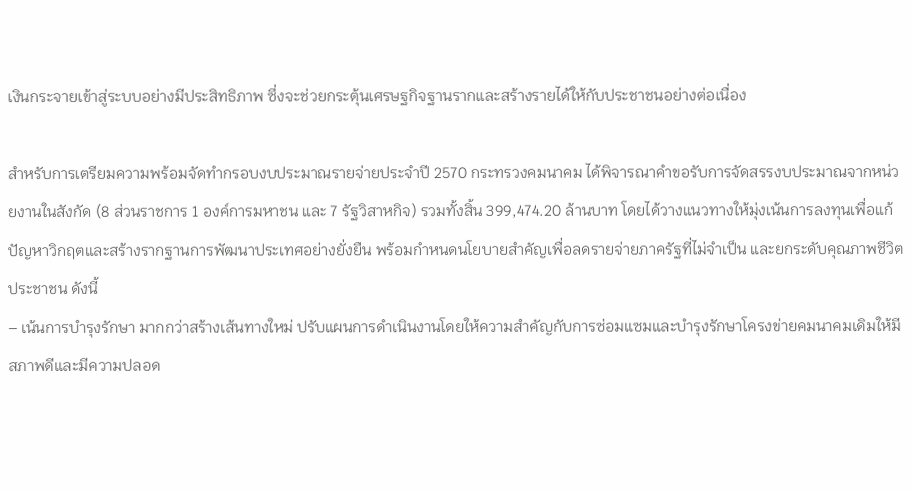เงินกระจายเข้าสู่ระบบอย่างมีประสิทธิภาพ ซึ่งจะช่วยกระตุ้นเศรษฐกิจฐานรากและสร้างรายได้ให้กับประชาชนอย่างต่อเนื่อง

สำหรับการเตรียมความพร้อมจัดทำกรอบงบประมาณรายจ่ายประจำปี 2570 กระทรวงคมนาคม ได้พิจารณาคำขอรับการจัดสรรงบประมาณจากหน่วยงานในสังกัด (8 ส่วนราชการ 1 องค์การมหาชน และ 7 รัฐวิสาหกิจ) รวมทั้งสิ้น 399,474.20 ล้านบาท โดยได้วางแนวทางให้มุ่งเน้นการลงทุนเพื่อแก้ปัญหาวิกฤตและสร้างรากฐานการพัฒนาประเทศอย่างยั่งยืน พร้อมกำหนดนโยบายสำคัญเพื่อลดรายจ่ายภาครัฐที่ไม่จำเป็น และยกระดับคุณภาพชีวิตประชาชน ดังนี้
– เน้นการบำรุงรักษา มากกว่าสร้างเส้นทางใหม่ ปรับแผนการดำเนินงานโดยให้ความสำคัญกับการซ่อมแซมและบำรุงรักษาโครงข่ายคมนาคมเดิมให้มีสภาพดีและมีความปลอด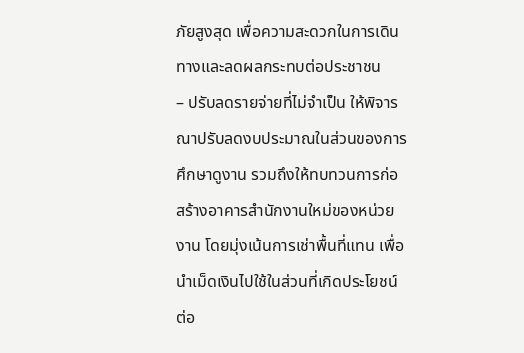ภัยสูงสุด เพื่อความสะดวกในการเดินทางและลดผลกระทบต่อประชาชน
– ปรับลดรายจ่ายที่ไม่จำเป็น ให้พิจารณาปรับลดงบประมาณในส่วนของการศึกษาดูงาน รวมถึงให้ทบทวนการก่อสร้างอาคารสำนักงานใหม่ของหน่วยงาน โดยมุ่งเน้นการเช่าพื้นที่แทน เพื่อนำเม็ดเงินไปใช้ในส่วนที่เกิดประโยชน์ต่อ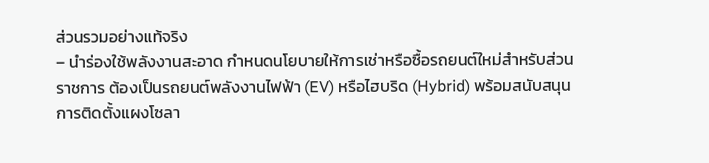ส่วนรวมอย่างแท้จริง
– นำร่องใช้พลังงานสะอาด กำหนดนโยบายให้การเช่าหรือซื้อรถยนต์ใหม่สำหรับส่วนราชการ ต้องเป็นรถยนต์พลังงานไฟฟ้า (EV) หรือไฮบริด (Hybrid) พร้อมสนับสนุนการติดตั้งแผงโซลา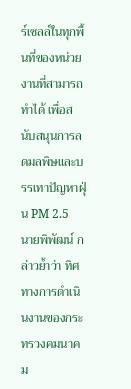ร์เซลล์ในทุกพื้นที่ของหน่วยงานที่สามารถทำได้ เพื่อสนับสนุนการลดมลพิษและบรรเทาปัญหาฝุ่น PM 2.5
นายพิพัฒน์ กล่าวย้ำว่า ทิศทางการดำเนินงานของกระทรวงคมนาคม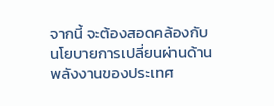จากนี้ จะต้องสอดคล้องกับนโยบายการเปลี่ยนผ่านด้านพลังงานของประเทศ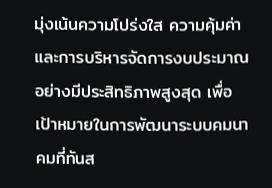มุ่งเน้นความโปร่งใส ความคุ้มค่า และการบริหารจัดการงบประมาณอย่างมีประสิทธิภาพสูงสุด เพื่อเป้าหมายในการพัฒนาระบบคมนาคมที่ทันส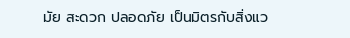มัย สะดวก ปลอดภัย เป็นมิตรกับสิ่งแว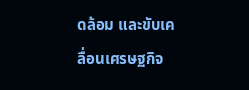ดล้อม และขับเคลื่อนเศรษฐกิจ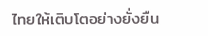ไทยให้เติบโตอย่างยั่งยืน